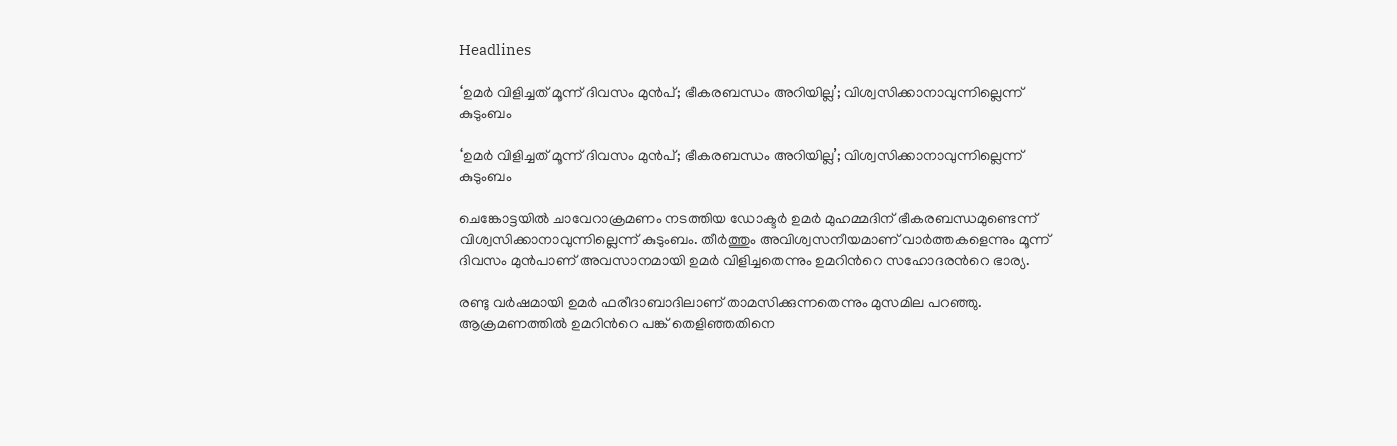Headlines

‘ഉമര്‍ വിളിച്ചത് മൂന്ന് ദിവസം മുന്‍പ്; ഭീകരബന്ധം അറിയില്ല’; വിശ്വസിക്കാനാവുന്നില്ലെന്ന് കുടുംബം

‘ഉമര്‍ വിളിച്ചത് മൂന്ന് ദിവസം മുന്‍പ്; ഭീകരബന്ധം അറിയില്ല’; വിശ്വസിക്കാനാവുന്നില്ലെന്ന് കുടുംബം

ചെങ്കോട്ടയില്‍ ചാവേറാക്രമണം നടത്തിയ ഡോക്ടര്‍ ഉമര്‍ മുഹമ്മദിന് ഭീകരബന്ധമുണ്ടെന്ന് വിശ്വസിക്കാനാവുന്നില്ലെന്ന് കുടുംബം. തീര്‍ത്തും അവിശ്വസനീയമാണ് വാര്‍ത്തകളെന്നും മൂന്ന് ദിവസം മുന്‍പാണ് അവസാനമായി ഉമര്‍ വിളിച്ചതെന്നും ഉമറിന്‍റെ സഹോദരന്‍റെ ഭാര്യ.

രണ്ടു വര്‍ഷമായി ഉമര്‍ ഫരീദാബാദിലാണ് താമസിക്കുന്നതെന്നും മുസമില പറഞ്ഞു. ആക്രമണത്തില്‍ ഉമറിന്‍റെ പങ്ക് തെളിഞ്ഞതിനെ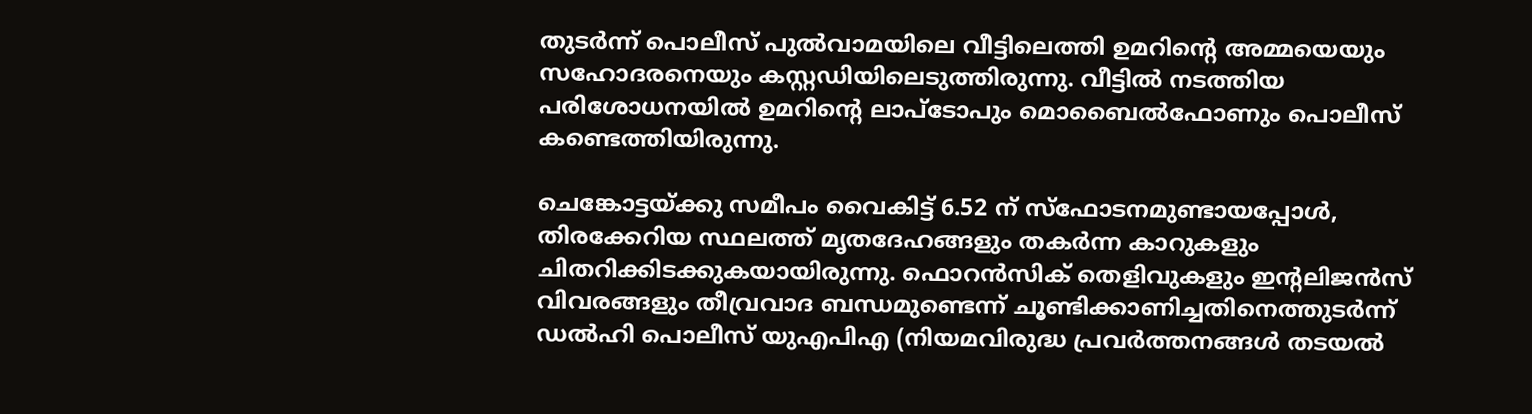തുടര്‍ന്ന് പൊലീസ് പുല്‍വാമയിലെ വീട്ടിലെത്തി ഉമറിന്‍റെ അമ്മയെയും സഹോദരനെയും കസ്റ്റഡിയിലെടുത്തിരുന്നു. വീട്ടില്‍ നടത്തിയ പരിശോധനയില്‍ ഉമറിന്‍റെ ലാപ്ടോപും മൊബൈല്‍ഫോണും പൊലീസ് കണ്ടെത്തിയിരുന്നു.

ചെങ്കോട്ടയ്ക്കു സമീപം വൈകിട്ട് 6.52 ന് സ്‌ഫോടനമുണ്ടായപ്പോൾ, തിരക്കേറിയ സ്ഥലത്ത് മൃതദേഹങ്ങളും തകർന്ന കാറുകളും ചിതറിക്കിടക്കുകയായിരുന്നു. ഫൊറൻസിക് തെളിവുകളും ഇന്റലിജൻസ് വിവരങ്ങളും തീവ്രവാദ ബന്ധമുണ്ടെന്ന് ചൂണ്ടിക്കാണിച്ചതിനെത്തുടർന്ന് ഡൽഹി പൊലീസ് യുഎപിഎ (നിയമവിരുദ്ധ പ്രവർത്തനങ്ങൾ തടയൽ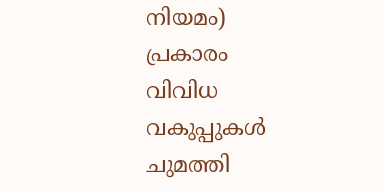നിയമം) പ്രകാരം വിവിധ വകുപ്പുകൾ ചുമത്തി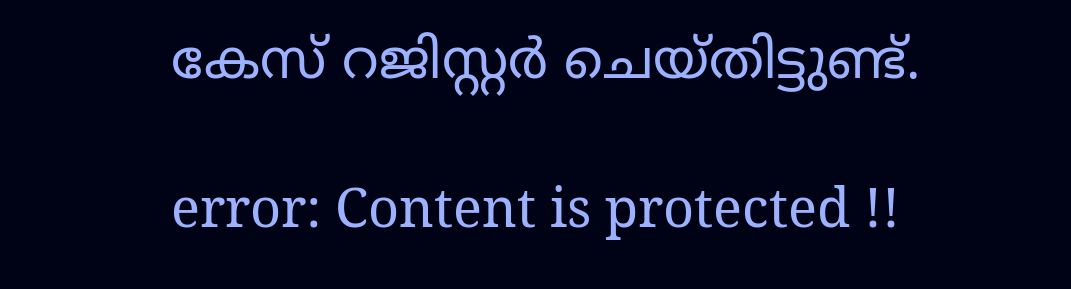കേസ് റജിസ്റ്റർ ചെയ്തിട്ടുണ്ട്.

error: Content is protected !!